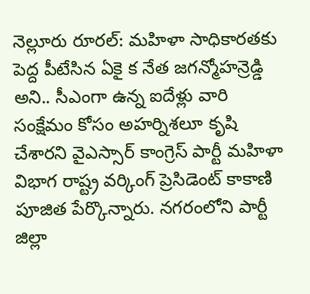నెల్లూరు రూరల్: మహిళా సాధికారతకు పెద్ద పీటేసిన ఏకై క నేత జగన్మోహన్రెడ్డి అని.. సీఎంగా ఉన్న ఐదేళ్లు వారి సంక్షేమం కోసం అహర్నిశలూ కృషి చేశారని వైఎస్సార్ కాంగ్రెస్ పార్టీ మహిళా విభాగ రాష్ట్ర వర్కింగ్ ప్రెసిడెంట్ కాకాణి పూజిత పేర్కొన్నారు. నగరంలోని పార్టీ జిల్లా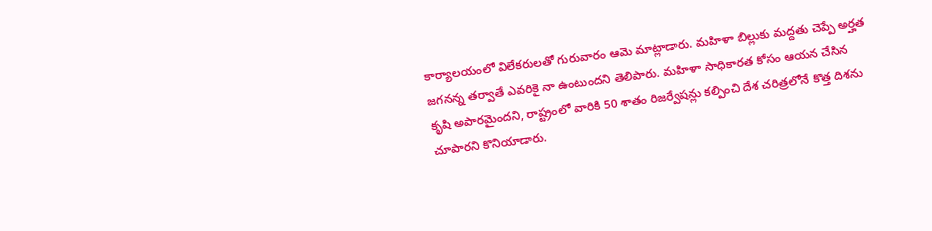కార్యాలయంలో విలేకరులతో గురువారం ఆమె మాట్లాడారు. మహిళా బిల్లుకు మద్దతు చెప్పే అర్హత జగనన్న తర్వాతే ఎవరికై నా ఉంటుందని తెలిపారు. మహిళా సాధికారత కోసం ఆయన చేసిన కృషి అపారమైందని, రాష్ట్రంలో వారికి 50 శాతం రిజర్వేషన్లు కల్పించి దేశ చరిత్రలోనే కొత్త దిశను చూపారని కొనియాడారు.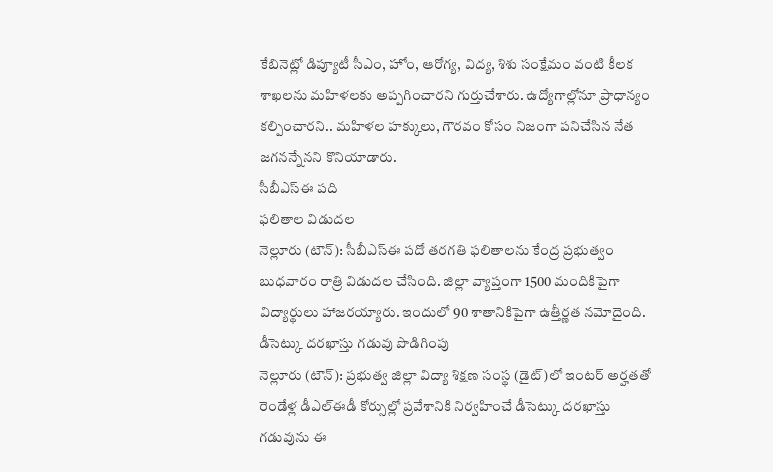కేబినెట్లో డిప్యూటీ సీఎం, హోం, ఆరోగ్య, విద్య, శిశు సంక్షేమం వంటి కీలక శాఖలను మహిళలకు అప్పగించారని గుర్తుచేశారు. ఉద్యోగాల్లోనూ ప్రాధాన్యం కల్పించారని.. మహిళల హక్కులు, గౌరవం కోసం నిజంగా పనిచేసిన నేత జగనన్నేనని కొనియాడారు.
సీబీఎస్ఈ పది
ఫలితాల విడుదల
నెల్లూరు (టౌన్): సీబీఎస్ఈ పదో తరగతి ఫలితాలను కేంద్ర ప్రభుత్వం బుధవారం రాత్రి విడుదల చేసింది. జిల్లా వ్యాప్తంగా 1500 మందికిపైగా విద్యార్థులు హాజరయ్యారు. ఇందులో 90 శాతానికిపైగా ఉత్తీర్ణత నమోదైంది.
డీసెట్కు దరఖాస్తు గడువు పొడిగింపు
నెల్లూరు (టౌన్): ప్రభుత్వ జిల్లా విద్యా శిక్షణ సంస్థ (డైట్)లో ఇంటర్ అర్హతతో రెండేళ్ల డీఎల్ఈడీ కోర్సుల్లో ప్రవేశానికి నిర్వహించే డీసెట్కు దరఖాస్తు గడువును ఈ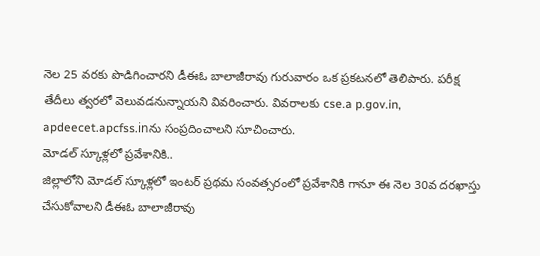నెల 25 వరకు పొడిగించారని డీఈఓ బాలాజీరావు గురువారం ఒక ప్రకటనలో తెలిపారు. పరీక్ష తేదీలు త్వరలో వెలువడనున్నాయని వివరించారు. వివరాలకు cse.a p.gov.in, apdeecet.apcfss.inను సంప్రదించాలని సూచించారు.
మోడల్ స్కూళ్లలో ప్రవేశానికి..
జిల్లాలోని మోడల్ స్కూళ్లలో ఇంటర్ ప్రథమ సంవత్సరంలో ప్రవేశానికి గానూ ఈ నెల 30వ దరఖాస్తు చేసుకోవాలని డీఈఓ బాలాజీరావు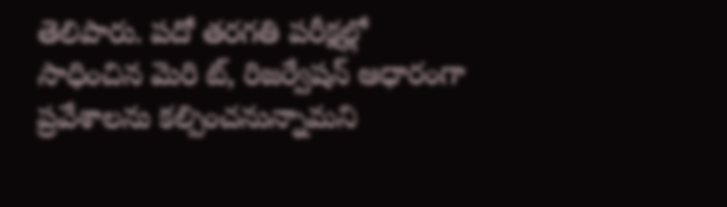తెలిపారు. పదో తరగతి పరీక్షల్లో సాధించిన మెరి ట్, రిజర్వేషన్ ఆధారంగా ప్రవేశాలను కల్పించనున్నామని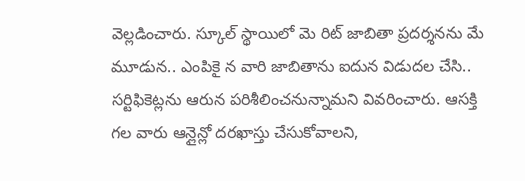వెల్లడించారు. స్కూల్ స్థాయిలో మె రిట్ జాబితా ప్రదర్శనను మే మూడున.. ఎంపికై న వారి జాబితాను ఐదున విడుదల చేసి.. సర్టిఫికెట్లను ఆరున పరిశీలించనున్నామని వివరించారు. ఆసక్తి గల వారు ఆన్లైన్లో దరఖాస్తు చేసుకోవాలని,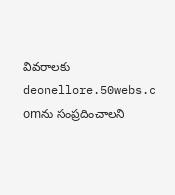వివరాలకు deonellore.50webs.c omను సంప్రదించాలని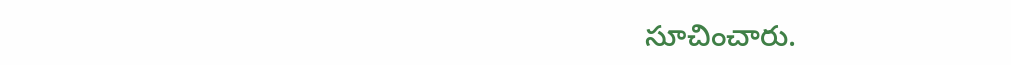సూచించారు.